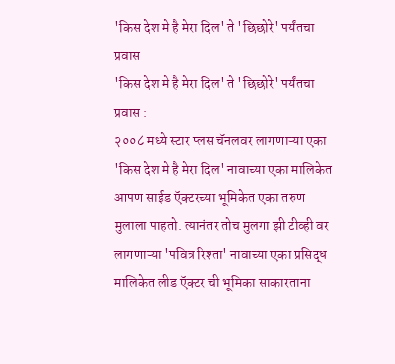'किस देश मे है मेरा दिल' ते 'छिछोरे' पर्यंतचा प्रवास
'किस देश मे है मेरा दिल' ते 'छिछोरे' पर्यंतचा प्रवास :
२००८ मध्ये स्टार प्लस चॅनलवर लागणाऱ्या एका 'किस देश मे है मेरा दिल' नावाच्या एका मालिकेत आपण साईड ऍक्टरच्या भूमिकेत एका तरुण मुलाला पाहतो. त्यानंतर तोच मुलगा झी टीव्ही वर लागणाऱ्या 'पवित्र रिश्ता' नावाच्या एका प्रसिद्ध मालिकेत लीड ऍक्टर ची भूमिका साकारताना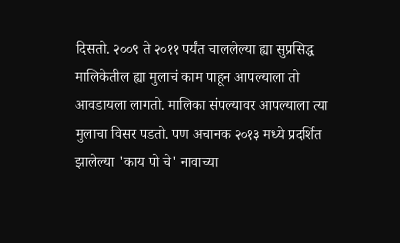दिसतो. २००९ ते २०११ पर्यंत चाललेल्या ह्या सुप्रसिद्ध मालिकेतील ह्या मुलाचं काम पाहून आपल्याला तो आवडायला लागतो. मालिका संपल्यावर आपल्याला त्या मुलाचा विसर पडतो. पण अचानक २०१३ मध्ये प्रदर्शित झालेल्या 'काय पो चे' नावाच्या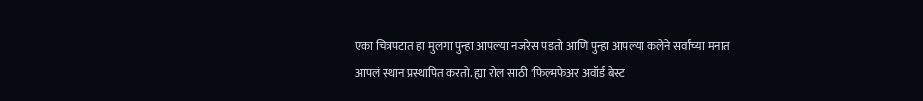एका चित्रपटात हा मुलगा पुन्हा आपल्या नजरेस पडतो आणि पुन्हा आपल्या कलेने सर्वांच्या मनात आपलं स्थान प्रस्थापित करतो. ह्या रोल साठी 'फिल्मफेअर अवॉर्ड बेस्ट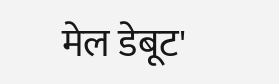मेल डेबूट'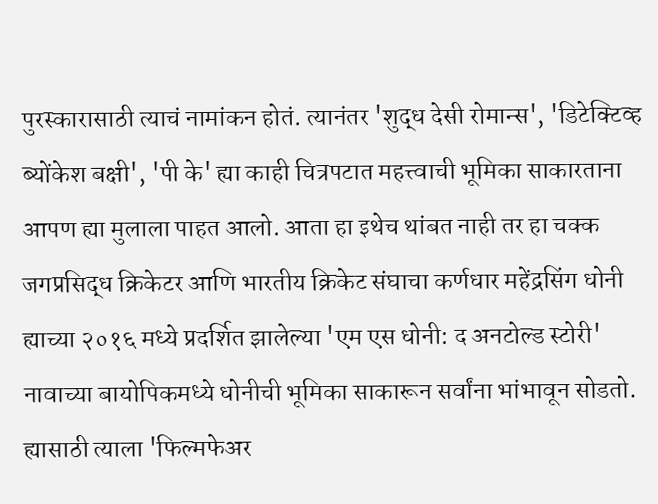पुरस्कारासाठी त्याचं नामांकन होतं. त्यानंतर 'शुद्ध देसी रोमान्स', 'डिटेक्टिव्ह ब्योंकेश बक्षी', 'पी के' ह्या काही चित्रपटात महत्त्वाची भूमिका साकारताना आपण ह्या मुलाला पाहत आलो. आता हा इथेच थांबत नाही तर हा चक्क जगप्रसिद्ध क्रिकेटर आणि भारतीय क्रिकेट संघाचा कर्णधार महेंद्रसिंग धोनी ह्याच्या २०१६ मध्ये प्रदर्शित झालेल्या 'एम एस धोनी: द अनटोल्ड स्टोरी' नावाच्या बायोपिकमध्ये धोनीची भूमिका साकारून सर्वांना भांभावून सोडतो. ह्यासाठी त्याला 'फिल्मफेअर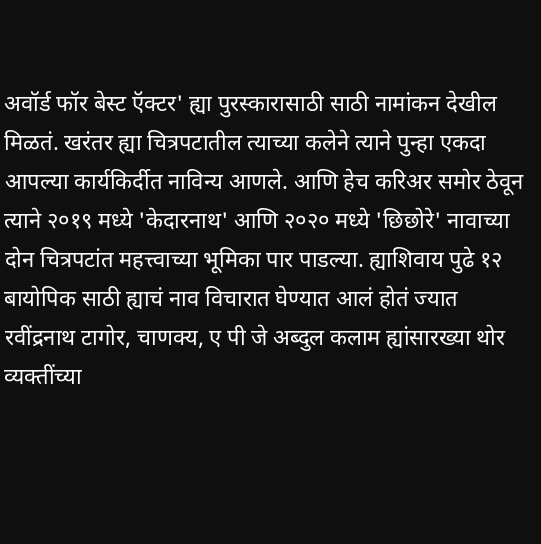अवॉर्ड फॉर बेस्ट ऍक्टर' ह्या पुरस्कारासाठी साठी नामांकन देखील मिळतं. खरंतर ह्या चित्रपटातील त्याच्या कलेने त्याने पुन्हा एकदा आपल्या कार्यकिर्दीत नाविन्य आणले. आणि हेच करिअर समोर ठेवून त्याने २०१९ मध्ये 'केदारनाथ' आणि २०२० मध्ये 'छिछोरे' नावाच्या दोन चित्रपटांत महत्त्वाच्या भूमिका पार पाडल्या. ह्याशिवाय पुढे १२ बायोपिक साठी ह्याचं नाव विचारात घेण्यात आलं होतं ज्यात रवींद्रनाथ टागोर, चाणक्य, ए पी जे अब्दुल कलाम ह्यांसारख्या थोर व्यक्तींच्या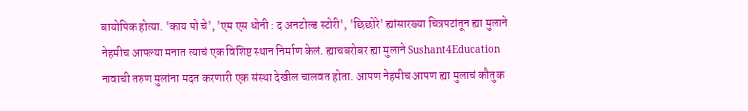बायोपिक होत्या. 'काय पो चे', 'एम एस धोनी : द अनटोल्ड स्टोरी', 'छिछोरे' ह्यांसारख्या चित्रपटांतून ह्या मुलाने नेहमीच आपल्या मनात त्याचं एक विशिष्ट स्थान निर्माण केलं. ह्याचबरोबर ह्या मुलाने Sushant4Education नावाची तरुण मुलांना मदत करणारी एक संस्था देखील चालवत होता. आपण नेहमीच आपण ह्या मुलाचं कौतुक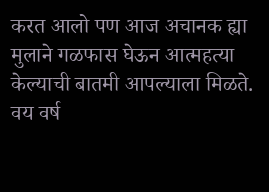करत आलो पण आज अचानक ह्या मुलाने गळफास घेऊन आत्महत्या केल्याची बातमी आपल्याला मिळते. वय वर्ष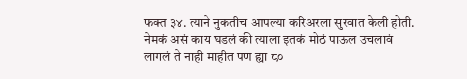फक्त ३४. त्याने नुकतीच आपल्या करिअरला सुरवात केली होती. नेमकं असं काय घडलं की त्याला इतकं मोठं पाऊल उचलावं लागलं ते नाही माहीत पण ह्या ८०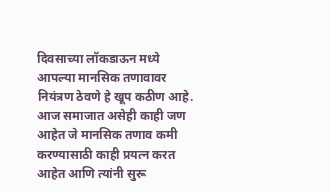दिवसाच्या लॉकडाऊन मध्ये आपल्या मानसिक तणावावर नियंत्रण ठेवणे हे खूप कठीण आहे.
आज समाजात असेही काही जण आहेत जे मानसिक तणाव कमी करण्यासाठी काही प्रयत्न करत आहेत आणि त्यांनी सुरू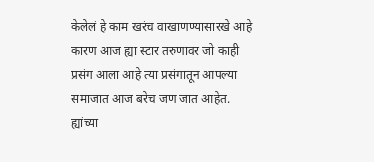केलेलं हे काम खरंच वाखाणण्यासारखे आहे कारण आज ह्या स्टार तरुणावर जो काही प्रसंग आला आहे त्या प्रसंगातून आपल्या समाजात आज बरेच जण जात आहेत. ह्यांच्या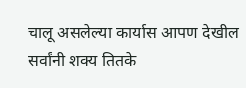चालू असलेल्या कार्यास आपण देखील सर्वांनी शक्य तितके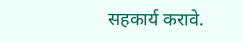सहकार्य करावे.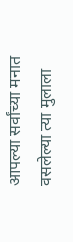आपल्या सर्वांच्या मनात वसलेल्या त्या मुलाला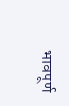भावपूर्ण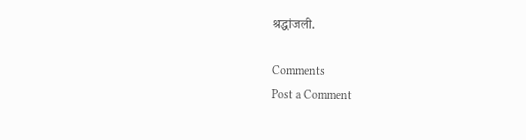श्रद्धांजली.

Comments
Post a Comment